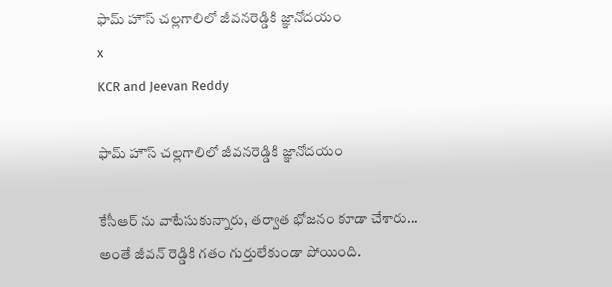ఫామ్ హౌస్ చల్లగాలిలో జీవనరెడ్డికి జ్ఞానోదయం
x
KCR and Jeevan Reddy

ఫామ్ హౌస్ చల్లగాలిలో జీవనరెడ్డికి జ్ఞానోదయం

కేసీఆర్ ను వాటేసుకున్నారు, తర్వాత భోజనం కూడా చేశారు... అంతే జీవన్ రెడ్డికి గతం గుర్తులేకుండా పోయింది.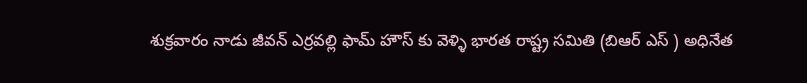శుక్రవారం నాడు జీవన్ ఎర్రవల్లి ఫామ్ హౌస్ కు వెళ్ళి భారత రాష్ట్ర సమితి (బిఆర్ ఎస్ ) అధినేత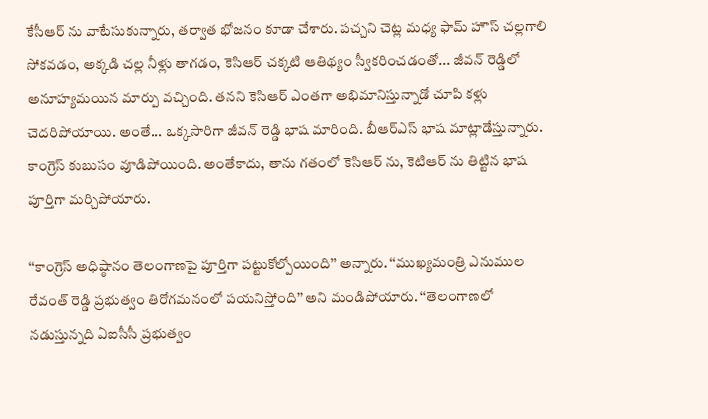కేసీఆర్ ను వాటేసుకున్నారు, తర్వాత భోజనం కూడా చేశారు. పచ్చని చెట్ల మధ్య ఫామ్ హౌస్ చల్లగాలి సోకవడం, అక్కడి చల్ల నీళ్లు తాగడం, కెసిఆర్ చక్కటి ఆతిథ్యం స్వీకరించడంతో... జీవన్ రెడ్డిలో అనూహ్యమయిన మార్పు వచ్చింది. తనని కెసిఆర్ ఎంతగా అభిమానిస్తున్నాడో చూపి కళ్లు చెదరిపోయాయి. అంతే... ఒక్కసారిగా జీవన్ రెడ్డి భాష మారింది. బీఆర్ఎస్ భాష మాట్లాడేస్తున్నారు. కాంగ్రెస్ కుబుసం వూడిపోయింది. అంతేకాదు, తాను గతంలో కెసిఆర్ ను, కెటిఆర్ ను తిట్టిన భాష పూర్తిగా మర్చిపోయారు.

‘‘కాంగ్రెస్ అధిష్ఠానం తెలంగాణపై పూర్తిగా పట్టుకోల్పోయింది’’ అన్నారు. ‘‘ముఖ్యమంత్రి ఎనుముల రేవంత్ రెడ్డి ప్రభుత్వం తిరోగమనంలో పయనిస్తోంది’’ అని మండిపోయారు. ‘‘తెలంగాణలో నడుస్తున్నది ఏఐసీసీ ప్రభుత్వం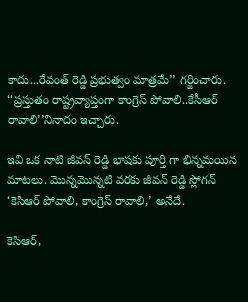కాదు...రేవంత్ రెడ్డి ప్రభుత్వం మాత్రమే’’ గర్జించారు. ‘‘ప్రస్తుతం రాష్ట్రవ్యాప్తంగా కాంగ్రెస్ పోవాలి..కేసీఆర్ రావాలి’’నినాదం ఇచ్చారు.

ఇవి ఒక నాటి జీవన్ రెడ్డి భాషకు పూర్తి గా భిన్నమయిన మాటలు. మొన్నమొన్నటి వరకు జీవన్ రెడ్డి స్లోగన్ ‘కెసిఆర్ పోవాలి, కాంగ్రెస్ రావాలి,’ అనేదే.

కెసిఆర్,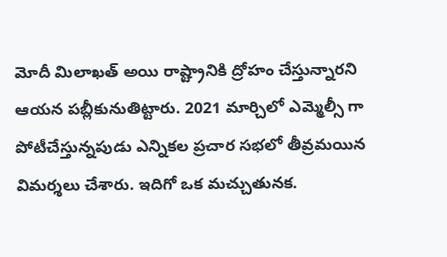మోదీ మిలాఖత్ అయి రాష్ట్రానికి ద్రోహం చేస్తున్నారని ఆయన పబ్లీకునుతిట్టారు. 2021 మార్చిలో ఎమ్మెల్సీ గా పోటీచేస్తున్నపుడు ఎన్నికల ప్రచార సభలో తీవ్రమయిన విమర్శలు చేశారు. ఇదిగో ఒక మచ్చుతునక.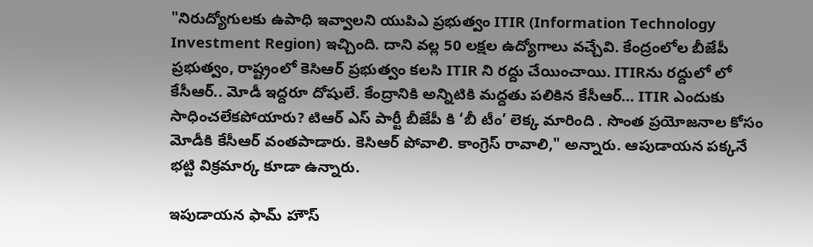"నిరుద్యోగులకు ఉపాధి ఇవ్వాలని యుపిఎ ప్రభుత్వం ITIR (Information Technology Investment Region) ఇచ్చింది. దాని వల్ల 50 లక్షల ఉద్యోగాలు వచ్చేవి. కేంద్రంలోల బీజేపీ ప్రభుత్వం, రాష్ట్రంలో కెసిఆర్ ప్రభుత్వం కలసి ITIR ని రద్దు చేయించాయి. ITIRను రద్దులో లో కేసీఆర్.. మోడీ ఇద్దరూ దోషులే. కేంద్రానికి అన్నిటికి మద్దతు పలికిన కేసీఆర్… ITIR ఎందుకు సాధించలేకపోయారు? టిఆర్ ఎస్ పార్టీ బీజేపీ కి ‘బీ టీం’ లెక్క మారింది . సొంత ప్రయోజనాల కోసం మోడీకి కేసీఆర్ వంతపాడారు. కెసిఆర్ పోవాలి. కాంగ్రెస్ రావాలి," అన్నారు. ఆపుడాయన పక్కనే భట్టి విక్రమార్క కూడా ఉన్నారు.

ఇపుడాయన ఫామ్ హౌస్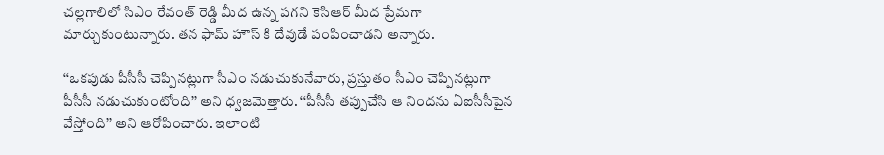చల్లగాలిలో సిఎం రేవంత్ రెడ్డి మీద ఉన్న పగని కెసిఆర్ మీద ప్రేమగా మార్చుకుంటున్నారు. తన ఫామ్ హౌస్ కి దేవుడే పంపించాడని అన్నారు.

‘‘ఒకపుడు పీసీసీ చెప్పినట్లుగా సీఎం నడుచుకునేవారు, ప్రస్తుతం సీఎం చెప్పినట్లుగా పీసీసీ నడుచుకుంటోంది’’ అని ధ్వజమెత్తారు. ‘‘పీసీసీ తప్పుచేసి ఆ నిందను ఏఐసీసీపైన వేస్తోంది’’ అని ఆరోపించారు. ఇలాంటి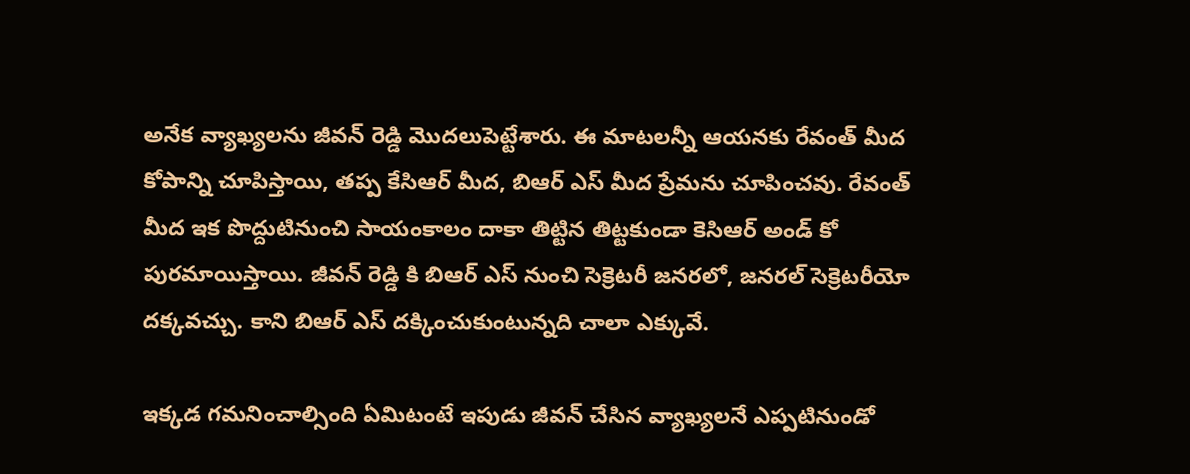అనేక వ్యాఖ్యలను జీవన్ రెడ్డి మొదలుపెట్టేశారు. ఈ మాటలన్నీ ఆయనకు రేవంత్ మీద కోపాన్ని చూపిస్తాయి, తప్ప కేసిఆర్ మీద, బిఆర్ ఎస్ మీద ప్రేమను చూపించవు. రేవంత్ మీద ఇక పొద్దుటినుంచి సాయంకాలం దాకా తిట్టిన తిట్టకుండా కెసిఆర్ అండ్ కో పురమాయిస్తాయి. జీవన్ రెడ్డి కి బిఆర్ ఎస్ నుంచి సెక్రెటరీ జనరలో, జనరల్ సెక్రెటరీయో దక్కవచ్చు. కాని బిఆర్ ఎస్ దక్కించుకుంటున్నది చాలా ఎక్కువే.

ఇక్కడ గమనించాల్సింది ఏమిటంటే ఇపుడు జీవన్ చేసిన వ్యాఖ్యలనే ఎప్పటినుండో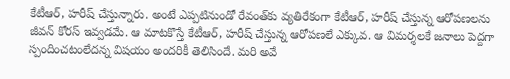కేటీఆర్, హరీష్ చేస్తున్నారు. అంటే ఎప్పటినుండో రేవంత్‌కు వ్యతిరేకంగా కేటీఆర్, హరీష్ చేస్తున్న ఆరోపణలను జీవన్ కోరస్ ఇవ్వడమే. ఆ మాటకొస్తే కేటీఆర్, హరీష్ చేస్తున్న ఆరోపణలే ఎక్కువ. ఆ విమర్శలకే జనాలు పెద్దగా స్పందించటంలేదన్న విషయం అందరికీ తెలిసిందే. మరి అవే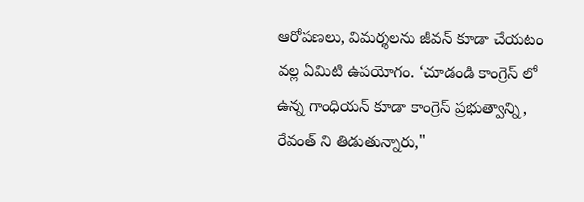ఆరోపణలు, విమర్శలను జీవన్ కూడా చేయటం వల్ల ఏమిటి ఉపయోగం. ‘చూడండి కాంగ్రెస్ లో ఉన్న గాంధియన్ కూడా కాంగ్రెస్ ప్రభుత్వాన్ని, రేవంత్ ని తిడుతున్నారు,"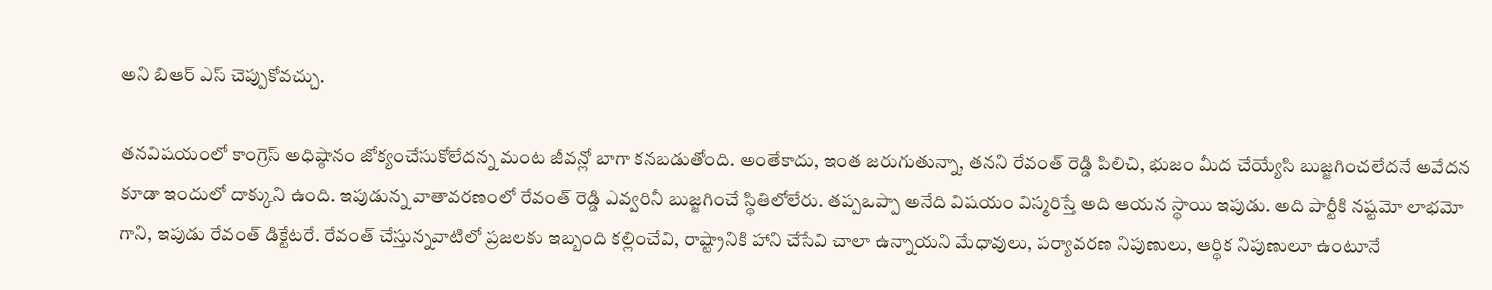అని బిఆర్ ఎస్ చెప్పుకోవచ్చు.

తనవిషయంలో కాంగ్రెస్ అధిష్ఠానం జోక్యంచేసుకోలేదన్న మంట జీవన్లో బాగా కనబడుతోంది. అంతేకాదు, ఇంత జరుగుతున్నా, తనని రేవంత్ రెడ్డి పిలిచి, భుజం మీద చేయ్యేసి బుజ్జగించలేదనే అవేదన కూడా ఇందులో దాక్కుని ఉంది. ఇపుడున్న వాతావరణంలో రేవంత్ రెడ్డి ఎవ్వరినీ బుజ్జగించే స్థితిలోలేరు. తప్పఒప్పా అనేది విషయం విస్మరిస్తే అది ఆయన స్థాయి ఇపుడు. అది పార్టీకి నష్టమో లాభమో గాని, ఇపుడు రేవంత్ డిక్టేటరే. రేవంత్ చేస్తున్నవాటిలో ప్రజలకు ఇబ్బంది కల్లించేవి, రాష్ట్రానికి హాని చేసేవి చాలా ఉన్నాయని మేధావులు, పర్యావరణ నిపుణులు, ఆర్థిక నిపుణులూ ఉంటూనే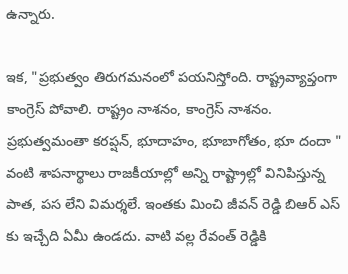ఉన్నారు.

ఇక, "ప్రభుత్వం తిరుగమనంలో పయనిస్తోంది. రాష్ట్రవ్యాప్తంగా కాంగ్రెస్ పోవాలి. రాష్ట్రం నాశనం, కాంగ్రెస్ నాశనం. ప్రభుత్వమంతా కరప్షన్, భూదాహం, భూబాగోతం, భూ దందా " వంటి శాపనార్థాలు రాజకీయాల్లో అన్ని రాష్ట్రాల్లో వినిపిస్తున్న పాత, పస లేని విమర్శలే. ఇంతకు మించి జీవన్ రెడ్డి బిఆర్ ఎస్ కు ఇచ్చేది ఏమీ ఉండదు. వాటి వల్ల రేవంత్ రెడ్డికి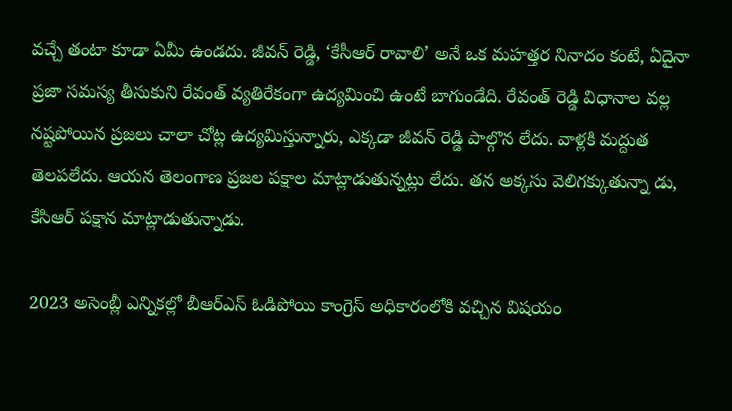వచ్చే తంటా కూడా ఏమీ ఉండదు. జీవన్ రెడ్డి, ‘కేసీఆర్ రావాలి’ అనే ఒక మహత్తర నినాదం కంటే, ఏదైనా ప్రజా సమస్య తీసుకుని రేవంత్ వ్యతిరేకంగా ఉద్యమించి ఉంటే బాగుండేది. రేవంత్ రెడ్డి విధానాల వల్ల నష్టపోయిన ప్రజలు చాలా చోట్ల ఉద్యమిస్తున్నారు, ఎక్కడా జీవన్ రెడ్డి పాల్గొన లేదు. వాళ్లకి మద్దుత తెలపలేదు. ఆయన తెలంగాణ ప్రజల పక్షాల మాట్లాడుతున్నట్లు లేదు. తన అక్కసు వెలిగక్కుతున్నా డు, కేసిఆర్ పక్షాన మాట్లాడుతున్నాడు.

2023 అసెంబ్లీ ఎన్నికల్లో బీఆర్ఎస్ ఓడిపోయి కాంగ్రెస్ అధికారంలోకి వచ్చిన విషయం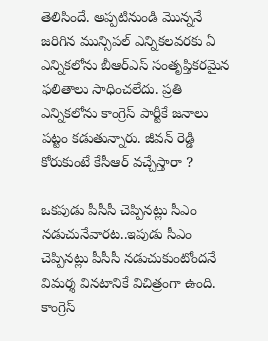తెలిసిందే. అప్పటినుండి మొన్ననే జరిగిన మున్సిపల్ ఎన్నికలవరకు ఏ ఎన్నికలోను బీఆర్ఎస్ సంతృప్తికరమైన ఫలితాలు సాధించలేదు. ప్రతి ఎన్నికలోను కాంగ్రెస్ పార్టీకే జనాలు పట్టం కడుతున్నారు. జీవన్ రెడ్డి కోరుకుంటే కేసీఆర్ వచ్చేస్తారా ?

ఒకపుడు పీసీసీ చెప్పినట్లు సీఎం నడుచునేవారట..ఇపుడు సీఎం చెప్పినట్లు పీసీసీ నడుచుకుంటోందనే విమర్శ వినటానికే విచిత్రంగా ఉంది. కాంగ్రెస్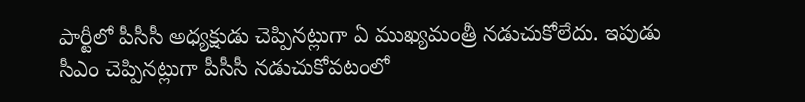పార్టీలో పీసీసీ అధ్యక్షుడు చెప్పినట్లుగా ఏ ముఖ్యమంత్రీ నడుచుకోలేదు. ఇపుడు సీఎం చెప్పినట్లుగా పీసీసీ నడుచుకోవటంలో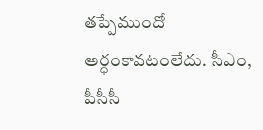తప్పేముందో అర్ధంకావటంలేదు. సీఎం, పీసీసీ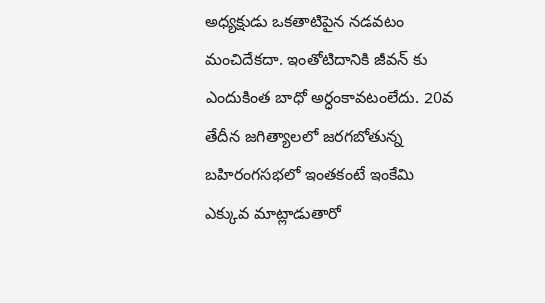అధ్యక్షుడు ఒకతాటిపైన నడవటం మంచిదేకదా. ఇంతోటిదానికి జీవన్ కు ఎందుకింత బాధో అర్ధంకావటంలేదు. 20వ తేదీన జగిత్యాలలో జరగబోతున్న బహిరంగసభలో ఇంతకంటే ఇంకేమి ఎక్కువ మాట్లాడుతారో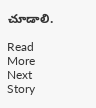చూడాలి.

Read More
Next Story